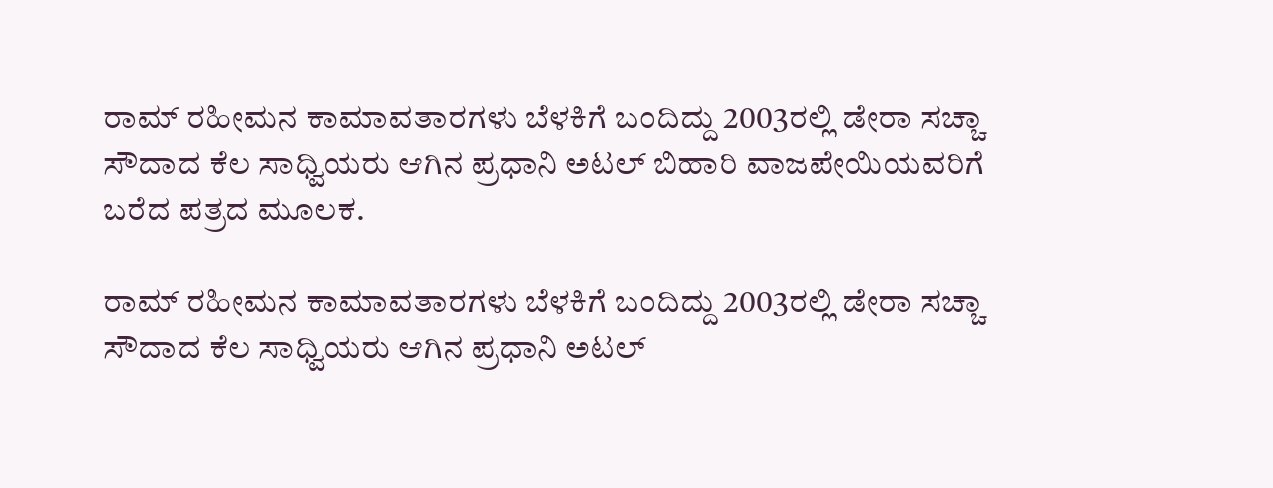ರಾಮ್ ರಹೀಮನ ಕಾಮಾವತಾರಗಳು ಬೆಳಕಿಗೆ ಬಂದಿದ್ದು 2003ರಲ್ಲಿ ಡೇರಾ ಸಚ್ಚಾ ಸೌದಾದ ಕೆಲ ಸಾಧ್ವಿಯರು ಆಗಿನ ಪ್ರಧಾನಿ ಅಟಲ್ ಬಿಹಾರಿ ವಾಜಪೇಯಿಯವರಿಗೆ  ಬರೆದ ಪತ್ರದ ಮೂಲಕ.

ರಾಮ್ ರಹೀಮನ ಕಾಮಾವತಾರಗಳು ಬೆಳಕಿಗೆ ಬಂದಿದ್ದು 2003ರಲ್ಲಿ ಡೇರಾ ಸಚ್ಚಾ ಸೌದಾದ ಕೆಲ ಸಾಧ್ವಿಯರು ಆಗಿನ ಪ್ರಧಾನಿ ಅಟಲ್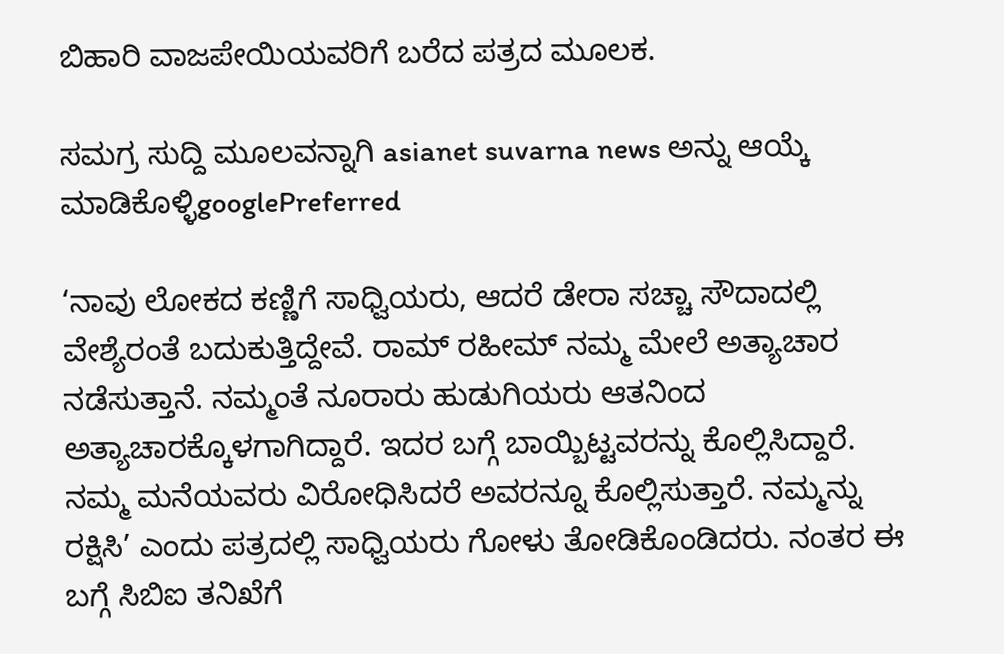ಬಿಹಾರಿ ವಾಜಪೇಯಿಯವರಿಗೆ ಬರೆದ ಪತ್ರದ ಮೂಲಕ.

ಸಮಗ್ರ ಸುದ್ದಿ ಮೂಲವನ್ನಾಗಿ asianet suvarna news ಅನ್ನು ಆಯ್ಕೆ ಮಾಡಿಕೊಳ್ಳಿgooglePreferred

‘ನಾವು ಲೋಕದ ಕಣ್ಣಿಗೆ ಸಾಧ್ವಿಯರು, ಆದರೆ ಡೇರಾ ಸಚ್ಚಾ ಸೌದಾದಲ್ಲಿ ವೇಶ್ಯೆರಂತೆ ಬದುಕುತ್ತಿದ್ದೇವೆ. ರಾಮ್ ರಹೀಮ್ ನಮ್ಮ ಮೇಲೆ ಅತ್ಯಾಚಾರ ನಡೆಸುತ್ತಾನೆ. ನಮ್ಮಂತೆ ನೂರಾರು ಹುಡುಗಿಯರು ಆತನಿಂದ ಅತ್ಯಾಚಾರಕ್ಕೊಳಗಾಗಿದ್ದಾರೆ. ಇದರ ಬಗ್ಗೆ ಬಾಯ್ಬಿಟ್ಟವರನ್ನು ಕೊಲ್ಲಿಸಿದ್ದಾರೆ. ನಮ್ಮ ಮನೆಯವರು ವಿರೋಧಿಸಿದರೆ ಅವರನ್ನೂ ಕೊಲ್ಲಿಸುತ್ತಾರೆ. ನಮ್ಮನ್ನು ರಕ್ಷಿಸಿ’ ಎಂದು ಪತ್ರದಲ್ಲಿ ಸಾಧ್ವಿಯರು ಗೋಳು ತೋಡಿಕೊಂಡಿದರು. ನಂತರ ಈ ಬಗ್ಗೆ ಸಿಬಿಐ ತನಿಖೆಗೆ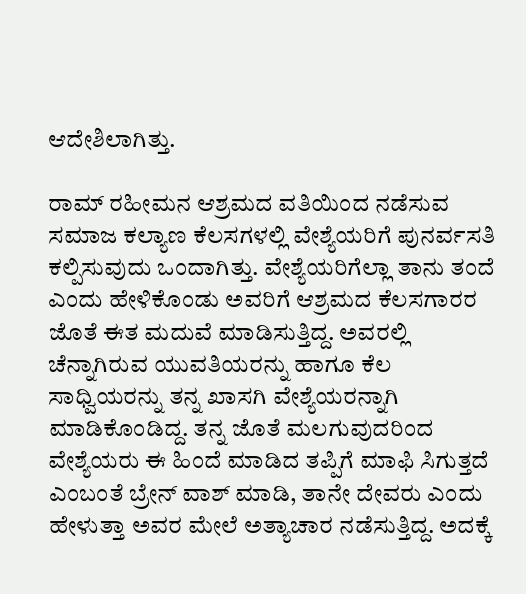ಆದೇಶಿಲಾಗಿತ್ತು.

ರಾಮ್ ರಹೀಮನ ಆಶ್ರಮದ ವತಿಯಿಂದ ನಡೆಸುವ ಸಮಾಜ ಕಲ್ಯಾಣ ಕೆಲಸಗಳಲ್ಲಿ ವೇಶ್ಯೆಯರಿಗೆ ಪುನರ್ವಸತಿ ಕಲ್ಪಿಸುವುದು ಒಂದಾಗಿತ್ತು. ವೇಶ್ಯೆಯರಿಗೆಲ್ಲಾ ತಾನು ತಂದೆ ಎಂದು ಹೇಳಿಕೊಂಡು ಅವರಿಗೆ ಆಶ್ರಮದ ಕೆಲಸಗಾರರ ಜೊತೆ ಈತ ಮದುವೆ ಮಾಡಿಸುತ್ತಿದ್ದ. ಅವರಲ್ಲಿ ಚೆನ್ನಾಗಿರುವ ಯುವತಿಯರನ್ನು ಹಾಗೂ ಕೆಲ ಸಾಧ್ವಿಯರನ್ನು ತನ್ನ ಖಾಸಗಿ ವೇಶ್ಯೆಯರನ್ನಾಗಿ ಮಾಡಿಕೊಂಡಿದ್ದ. ತನ್ನ ಜೊತೆ ಮಲಗುವುದರಿಂದ ವೇಶ್ಯೆಯರು ಈ ಹಿಂದೆ ಮಾಡಿದ ತಪ್ಪಿಗೆ ಮಾಫಿ ಸಿಗುತ್ತದೆ ಎಂಬಂತೆ ಬ್ರೇನ್ ವಾಶ್ ಮಾಡಿ, ತಾನೇ ದೇವರು ಎಂದು ಹೇಳುತ್ತಾ ಅವರ ಮೇಲೆ ಅತ್ಯಾಚಾರ ನಡೆಸುತ್ತಿದ್ದ. ಅದಕ್ಕೆ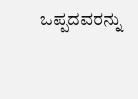ಒಪ್ಪದವರನ್ನು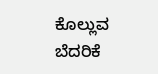ಕೊಲ್ಲುವ ಬೆದರಿಕೆ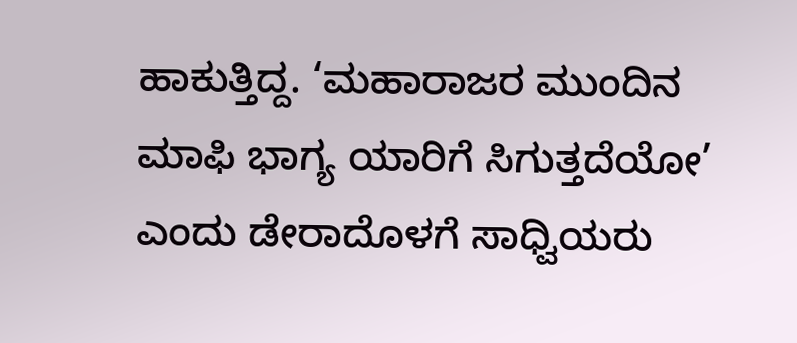ಹಾಕುತ್ತಿದ್ದ. ‘ಮಹಾರಾಜರ ಮುಂದಿನ ಮಾಫಿ ಭಾಗ್ಯ ಯಾರಿಗೆ ಸಿಗುತ್ತದೆಯೋ’ ಎಂದು ಡೇರಾದೊಳಗೆ ಸಾಧ್ವಿಯರು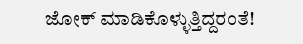ಜೋಕ್ ಮಾಡಿಕೊಳ್ಳುತ್ತಿದ್ದರಂತೆ!